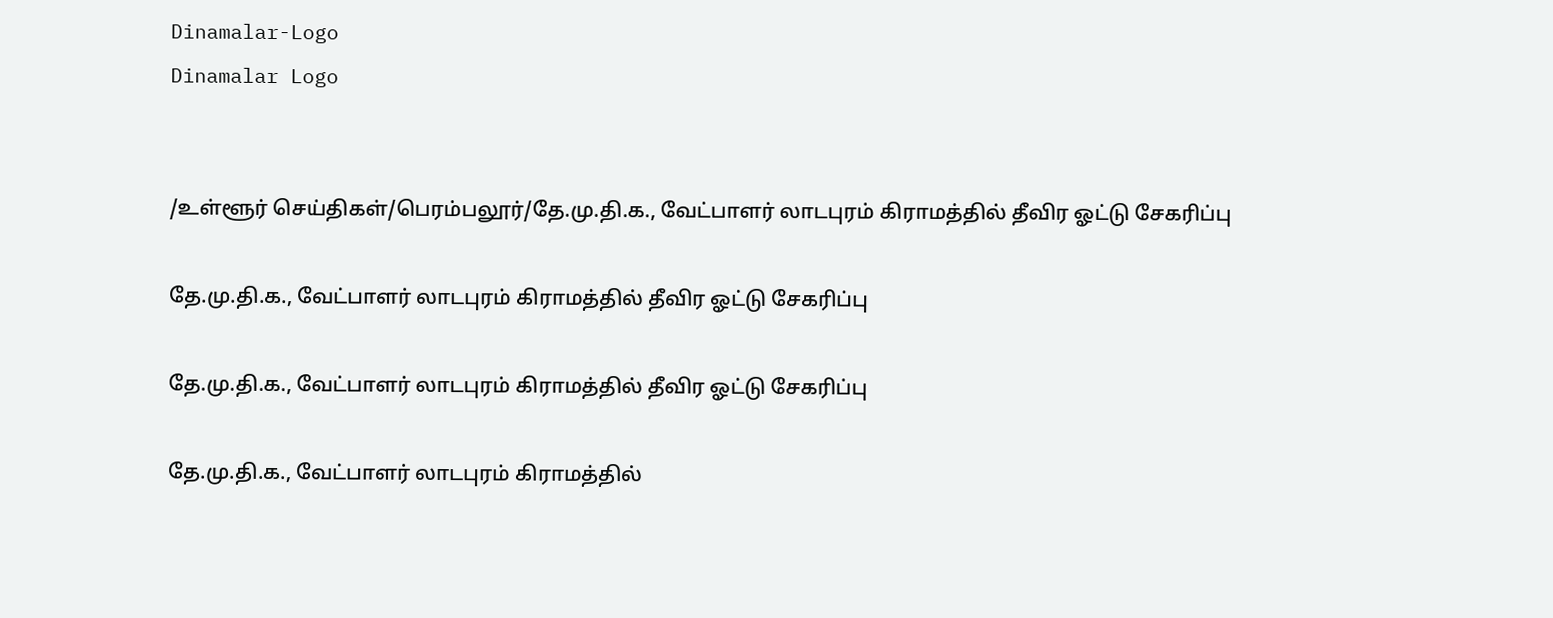Dinamalar-Logo
Dinamalar Logo


/உள்ளூர் செய்திகள்/பெரம்பலூர்/தே.மு.தி.க., வேட்பாளர் லாடபுரம் கிராமத்தில் தீவிர ஓட்டு சேகரிப்பு

தே.மு.தி.க., வேட்பாளர் லாடபுரம் கிராமத்தில் தீவிர ஓட்டு சேகரிப்பு

தே.மு.தி.க., வேட்பாளர் லாடபுரம் கிராமத்தில் தீவிர ஓட்டு சேகரிப்பு

தே.மு.தி.க., வேட்பாளர் லாடபுரம் கிராமத்தில்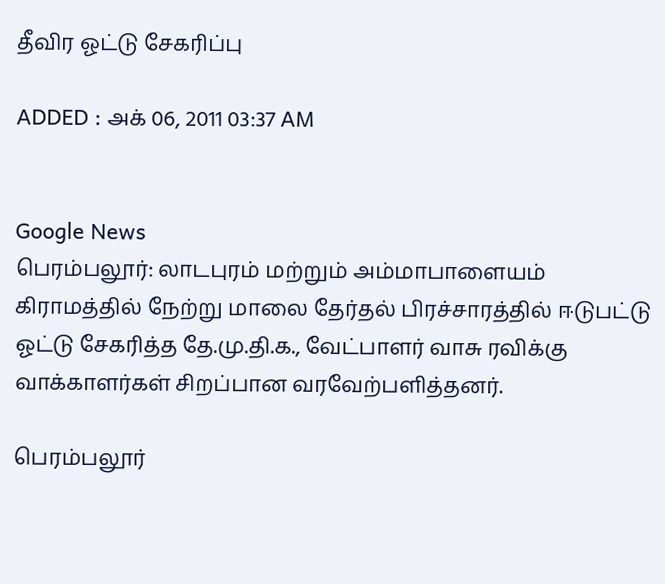தீவிர ஓட்டு சேகரிப்பு

ADDED : அக் 06, 2011 03:37 AM


Google News
பெரம்பலூர்: லாடபுரம் மற்றும் அம்மாபாளையம் கிராமத்தில் நேற்று மாலை தேர்தல் பிரச்சாரத்தில் ஈடுபட்டு ஓட்டு சேகரித்த தே.மு.தி.க., வேட்பாளர் வாசு ரவிக்கு வாக்காளர்கள் சிறப்பான வரவேற்பளித்தனர்.

பெரம்பலூர்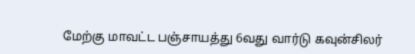மேற்கு மாவட்ட பஞ்சாயத்து 6வது வார்டு கவுன்சிலர்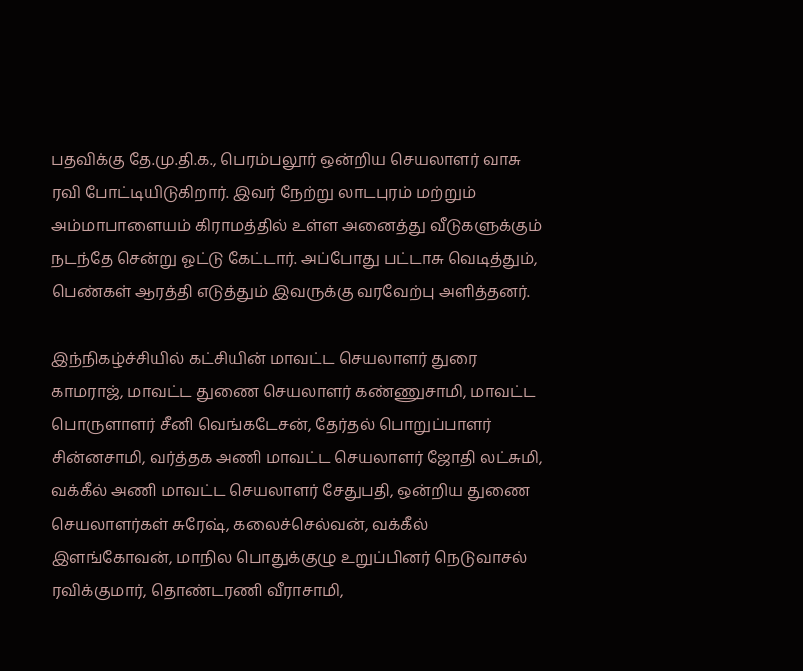பதவிக்கு தே.மு.தி.க., பெரம்பலூர் ஒன்றிய செயலாளர் வாசு ரவி போட்டியிடுகிறார். இவர் நேற்று லாடபுரம் மற்றும் அம்மாபாளையம் கிராமத்தில் உள்ள அனைத்து வீடுகளுக்கும் நடந்தே சென்று ஓட்டு கேட்டார். அப்போது பட்டாசு வெடித்தும், பெண்கள் ஆரத்தி எடுத்தும் இவருக்கு வரவேற்பு அளித்தனர்.

இந்நிகழ்ச்சியில் கட்சியின் மாவட்ட செயலாளர் துரை காமராஜ், மாவட்ட துணை செயலாளர் கண்ணுசாமி, மாவட்ட பொருளாளர் சீனி வெங்கடேசன், தேர்தல் பொறுப்பாளர் சின்னசாமி, வர்த்தக அணி மாவட்ட செயலாளர் ஜோதி லட்சுமி, வக்கீல் அணி மாவட்ட செயலாளர் சேதுபதி, ஒன்றிய துணை செயலாளர்கள் சுரேஷ், கலைச்செல்வன், வக்கீல் இளங்கோவன், மாநில பொதுக்குழு உறுப்பினர் நெடுவாசல் ரவிக்குமார், தொண்டரணி வீராசாமி,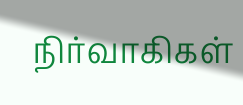நிர்வாகிகள்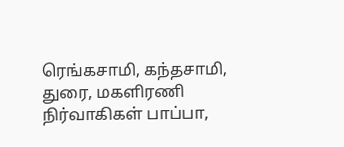ரெங்கசாமி, கந்தசாமி, துரை, மகளிரணி நிர்வாகிகள் பாப்பா,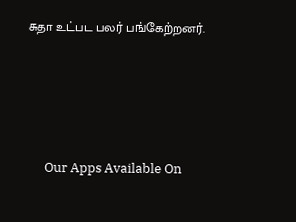சுதா உட்பட பலர் பங்கேற்றனர்.





      Our Apps Available On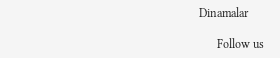Dinamalar

      Follow us